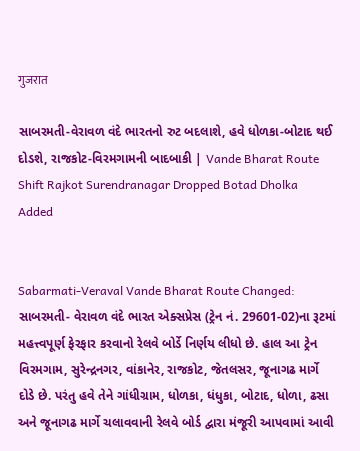गुजरात

સાબરમતી-વેરાવળ વંદે ભારતનો રુટ બદલાશે, હવે ધોળકા-બોટાદ થઈ દોડશે, રાજકોટ-વિરમગામની બાદબાકી | Vande Bharat Route Shift Rajkot Surendranagar Dropped Botad Dholka Added


Sabarmati-Veraval Vande Bharat Route Changed: સાબરમતી- વેરાવળ વંદે ભારત એક્સપ્રેસ (ટ્રેન નં. 29601-02)ના રૂટમાં મહત્ત્વપૂર્ણ ફેરફાર કરવાનો રેલવે બોર્ડે નિર્ણય લીધો છે. હાલ આ ટ્રેન વિરમગામ, સુરેન્દ્રનગર, વાંકાનેર, રાજકોટ, જેતલસર, જૂનાગઢ માર્ગે દોડે છે. પરંતુ હવે તેને ગાંધીગ્રામ, ધોળકા, ધંધુકા, બોટાદ, ધોળા, ઢસા અને જૂનાગઢ માર્ગે ચલાવવાની રેલવે બોર્ડ દ્વારા મંજૂરી આપવામાં આવી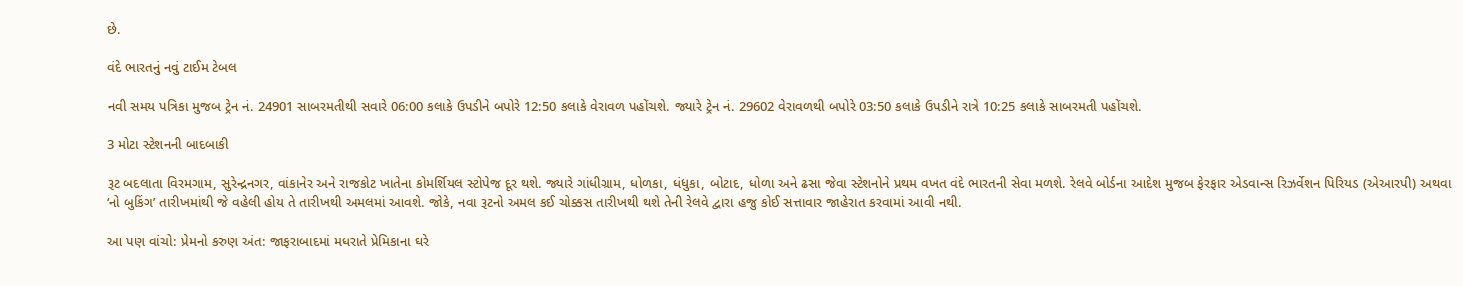છે.

વંદે ભારતનું નવું ટાઈમ ટેબલ

નવી સમય પત્રિકા મુજબ ટ્રેન નં. 24901 સાબરમતીથી સવારે 06:00 કલાકે ઉપડીને બપોરે 12:50 કલાકે વેરાવળ પહોંચશે. જ્યારે ટ્રેન નં. 29602 વેરાવળથી બપોરે 03:50 કલાકે ઉપડીને રાત્રે 10:25 કલાકે સાબરમતી પહોંચશે.

3 મોટા સ્ટેશનની બાદબાકી

રૂટ બદલાતા વિરમગામ, સુરેન્દ્રનગર, વાંકાનેર અને રાજકોટ ખાતેના કોમર્શિયલ સ્ટોપેજ દૂર થશે. જ્યારે ગાંધીગ્રામ, ધોળકા, ધંધુકા, બોટાદ, ધોળા અને ઢસા જેવા સ્ટેશનોને પ્રથમ વખત વંદે ભારતની સેવા મળશે. રેલવે બોર્ડના આદેશ મુજબ ફેરફાર એડવાન્સ રિઝર્વેશન પિરિયડ (એઆરપી) અથવા ‘નો બુકિંગ’ તારીખમાંથી જે વહેલી હોય તે તારીખથી અમલમાં આવશે. જોકે, નવા રૂટનો અમલ કઈ ચોક્કસ તારીખથી થશે તેની રેલવે દ્વારા હજુ કોઈ સત્તાવાર જાહેરાત કરવામાં આવી નથી.

આ પણ વાંચો: પ્રેમનો કરુણ અંત: જાફરાબાદમાં મધરાતે પ્રેમિકાના ઘરે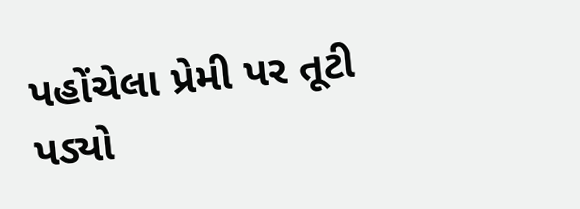પહોંચેલા પ્રેમી પર તૂટી પડ્યો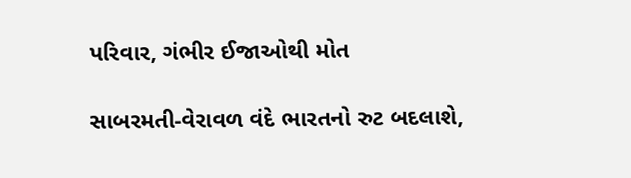પરિવાર, ગંભીર ઈજાઓથી મોત

સાબરમતી-વેરાવળ વંદે ભારતનો રુટ બદલાશે,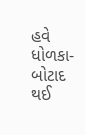હવે ધોળકા-બોટાદ થઈ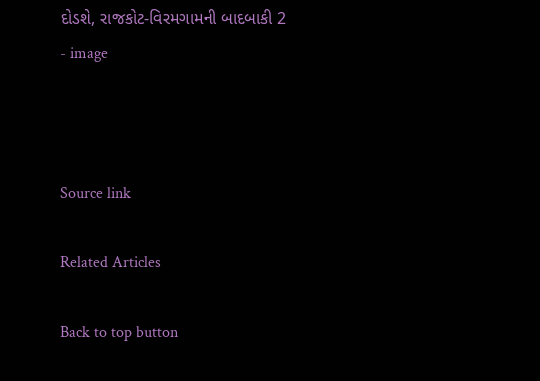દોડશે, રાજકોટ-વિરમગામની બાદબાકી 2 - image



Source link

Related Articles

Back to top button